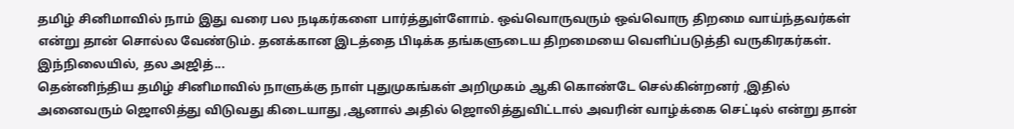தமிழ் சினிமாவில் நாம் இது வரை பல நடிகர்களை பார்த்துள்ளோம். ஒவ்வொருவரும் ஒவ்வொரு திறமை வாய்ந்தவர்கள் என்று தான் சொல்ல வேண்டும். தனக்கான இடத்தை பிடிக்க தங்களுடைய திறமையை வெளிப்படுத்தி வருகிரகர்கள். இந்நிலையில், தல அஜித்...
தென்னிந்திய தமிழ் சினிமாவில் நாளுக்கு நாள் புதுமுகங்கள் அறிமுகம் ஆகி கொண்டே செல்கின்றனர் ,இதில் அனைவரும் ஜொலித்து விடுவது கிடையாது ,ஆனால் அதில் ஜொலித்துவிட்டால் அவரின் வாழ்க்கை செட்டில் என்று தான்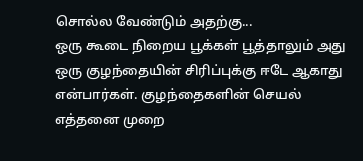சொல்ல வேண்டும் அதற்கு...
ஒரு கூடை நிறைய பூக்கள் பூத்தாலும் அது ஒரு குழந்தையின் சிரிப்புக்கு ஈடே ஆகாது என்பார்கள். குழந்தைகளின் செயல் எத்தனை முறை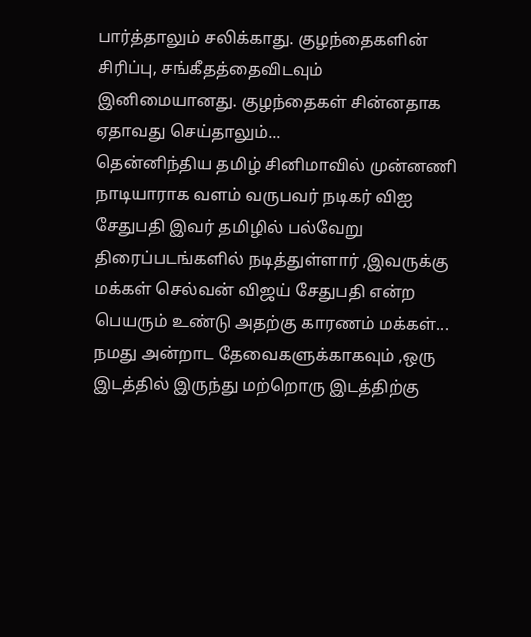பார்த்தாலும் சலிக்காது. குழந்தைகளின் சிரிப்பு, சங்கீதத்தைவிடவும் இனிமையானது. குழந்தைகள் சின்னதாக ஏதாவது செய்தாலும்...
தென்னிந்திய தமிழ் சினிமாவில் முன்னணி நாடியாராக வளம் வருபவர் நடிகர் விஐ சேதுபதி இவர் தமிழில் பல்வேறு திரைப்படங்களில் நடித்துள்ளார் ,இவருக்கு மக்கள் செல்வன் விஜய் சேதுபதி என்ற பெயரும் உண்டு அதற்கு காரணம் மக்கள்...
நமது அன்றாட தேவைகளுக்காகவும் ,ஒரு இடத்தில் இருந்து மற்றொரு இடத்திற்கு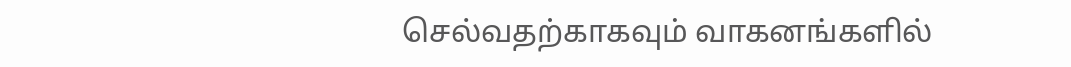செல்வதற்காகவும் வாகனங்களில்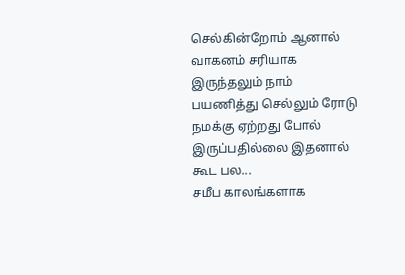செல்கின்றோம் ஆனால் வாகனம் சரியாக இருந்தலும் நாம் பயணித்து செல்லும் ரோடு நமக்கு ஏற்றது போல் இருப்பதில்லை இதனால் கூட பல...
சமீப காலங்களாக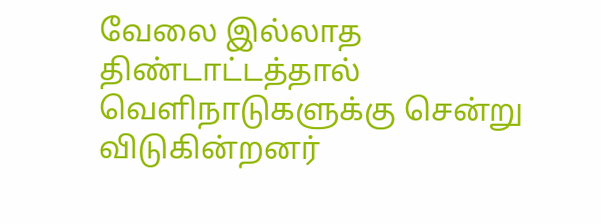வேலை இல்லாத திண்டாட்டத்தால் வெளிநாடுகளுக்கு சென்று விடுகின்றனர்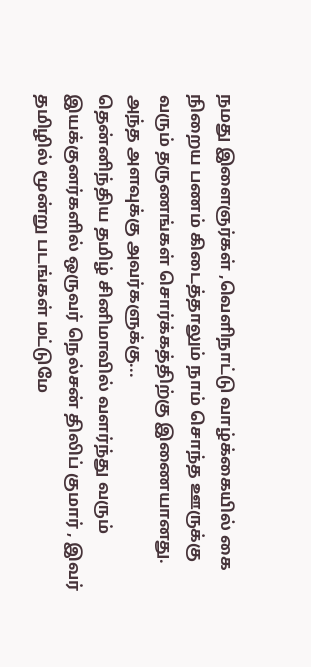நமது இளைஞர்கள் ,வெளிநாட்டு வாழ்க்கையில் கை நிறைய பணம் கிடைத்தாலும் நாம் சொந்த ஊருக்கு வரும் தருணங்கள் சொர்க்கத்திற்கு இணையானது. அந்த அளவுக்கு அவர்களுக்கு...
தென்னிந்திய தமிழ் சினிமாவில் வளர்ந்து வரும் இயக்குனர்களில் ஒருவர் நெல்சன் திலிப் குமார் , இவர் தமிழில் மூன்று படங்கள் மட்டுமே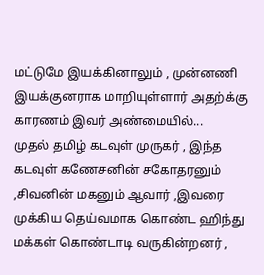மட்டுமே இயக்கினாலும் , முன்னணி இயக்குனராக மாறியுள்ளார் அதற்க்கு காரணம் இவர் அண்மையில்...
முதல் தமிழ் கடவுள் முருகர் , இந்த கடவுள் கணேசனின் சகோதரனும் ,சிவனின் மகனும் ஆவார் ,இவரை முக்கிய தெய்வமாக கொண்ட ஹிந்து மக்கள் கொண்டாடி வருகின்றனர் ,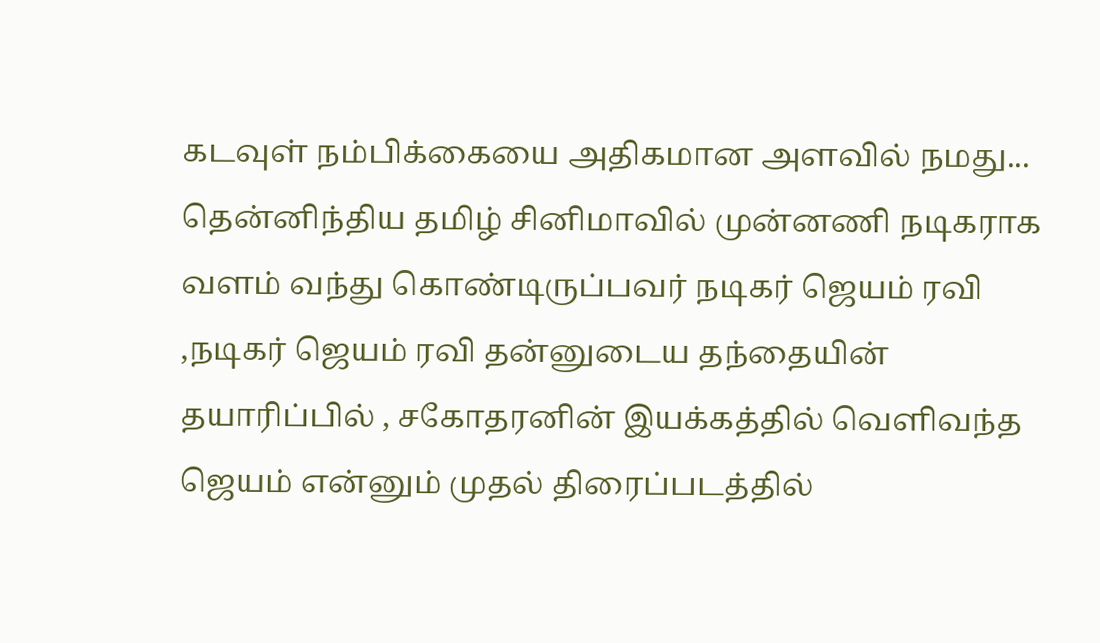கடவுள் நம்பிக்கையை அதிகமான அளவில் நமது...
தென்னிந்திய தமிழ் சினிமாவில் முன்னணி நடிகராக வளம் வந்து கொண்டிருப்பவர் நடிகர் ஜெயம் ரவி ,நடிகர் ஜெயம் ரவி தன்னுடைய தந்தையின் தயாரிப்பில் , சகோதரனின் இயக்கத்தில் வெளிவந்த ஜெயம் என்னும் முதல் திரைப்படத்தில்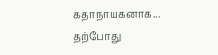கதாநாயகனாக...
தற்போது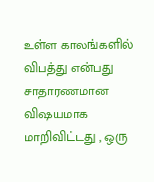உள்ள காலங்களில் விபத்து என்பது சாதாரணமான விஷயமாக மாறிவிட்டது , ஒரு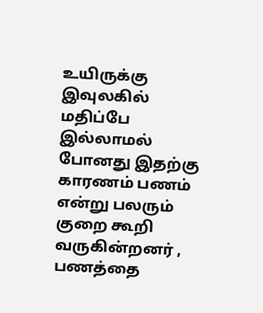உயிருக்கு இவுலகில் மதிப்பே இல்லாமல் போனது இதற்கு காரணம் பணம் என்று பலரும் குறை கூறி வருகின்றனர் , பணத்தை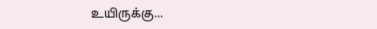உயிருக்கு...